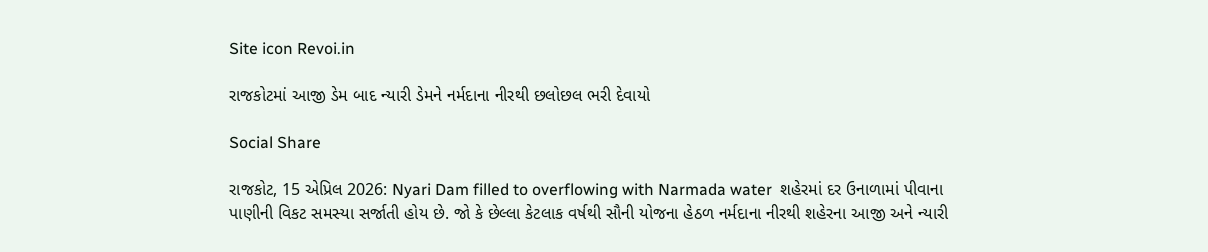Site icon Revoi.in

રાજકોટમાં આજી ડેમ બાદ ન્યારી ડેમને નર્મદાના નીરથી છલોછલ ભરી દેવાયો

Social Share

રાજકોટ, 15 એપ્રિલ 2026: Nyari Dam filled to overflowing with Narmada water  શહેરમાં દર ઉનાળામાં પીવાના પાણીની વિકટ સમસ્યા સર્જાતી હોય છે. જો કે છેલ્લા કેટલાક વર્ષથી સૌની યોજના હેઠળ નર્મદાના નીરથી શહેરના આજી અને ન્યારી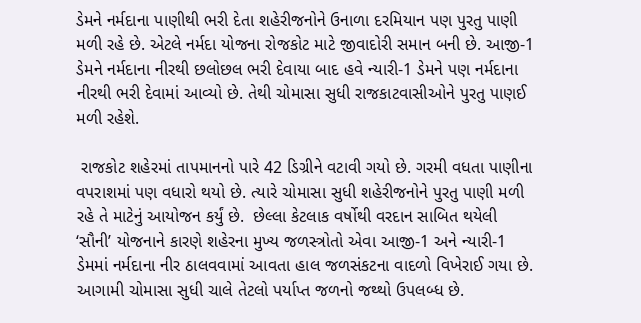ડેમને નર્મદાના પાણીથી ભરી દેતા શહેરીજનોને ઉનાળા દરમિયાન પણ પુરતુ પાણી મળી રહે છે. એટલે નર્મદા યોજના રોજકોટ માટે જીવાદોરી સમાન બની છે. આજી-1 ડેમને નર્મદાના નીરથી છલોછલ ભરી દેવાયા બાદ હવે ન્યારી-1 ડેમને પણ નર્મદાના નીરથી ભરી દેવામાં આવ્યો છે. તેથી ચોમાસા સુધી રાજકાટવાસીઓને પુરતુ પાણઈ મળી રહેશે.

 રાજકોટ શહેરમાં તાપમાનનો પારે 42 ડિગ્રીને વટાવી ગયો છે. ગરમી વધતા પાણીના વપરાશમાં પણ વધારો થયો છે. ત્યારે ચોમાસા સુધી શહેરીજનોને પુરતુ પાણી મળી રહે તે માટેનું આયોજન કર્યું છે.  છેલ્લા કેટલાક વર્ષોથી વરદાન સાબિત થયેલી ‘સૌની’ યોજનાને કારણે શહેરના મુખ્ય જળસ્ત્રોતો એવા આજી-1 અને ન્યારી-1 ડેમમાં નર્મદાના નીર ઠાલવવામાં આવતા હાલ જળસંકટના વાદળો વિખેરાઈ ગયા છે. આગામી ચોમાસા સુધી ચાલે તેટલો પર્યાપ્ત જળનો જથ્થો ઉપલબ્ધ છે.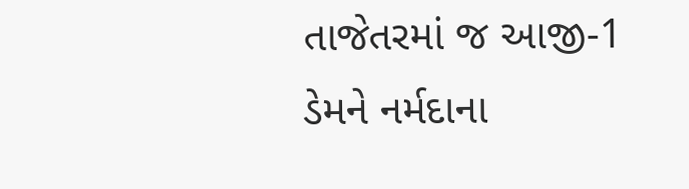તાજેતરમાં જ આજી-1 ડેમને નર્મદાના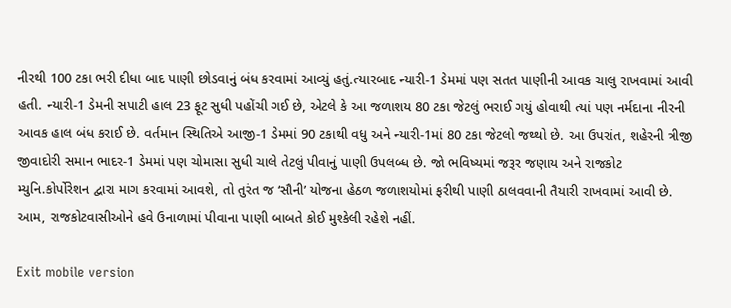નીરથી 100 ટકા ભરી દીધા બાદ પાણી છોડવાનું બંધ કરવામાં આવ્યું હતું.ત્યારબાદ ન્યારી-1 ડેમમાં પણ સતત પાણીની આવક ચાલુ રાખવામાં આવી હતી. ન્યારી-1 ડેમની સપાટી હાલ 23 ફૂટ સુધી પહોંચી ગઈ છે, એટલે કે આ જળાશય 80 ટકા જેટલું ભરાઈ ગયું હોવાથી ત્યાં પણ નર્મદાના નીરની આવક હાલ બંધ કરાઈ છે. વર્તમાન સ્થિતિએ આજી-1 ડેમમાં 90 ટકાથી વધુ અને ન્યારી-1માં 80 ટકા જેટલો જથ્થો છે. આ ઉપરાંત, શહેરની ત્રીજી જીવાદોરી સમાન ભાદર-1 ડેમમાં પણ ચોમાસા સુધી ચાલે તેટલું પીવાનું પાણી ઉપલબ્ધ છે. જો ભવિષ્યમાં જરૂર જણાય અને રાજકોટ મ્યુનિ.કોર્પોરેશન દ્વારા માગ કરવામાં આવશે, તો તુરંત જ ‘સૌની’ યોજના હેઠળ જળાશયોમાં ફરીથી પાણી ઠાલવવાની તૈયારી રાખવામાં આવી છે. આમ, રાજકોટવાસીઓને હવે ઉનાળામાં પીવાના પાણી બાબતે કોઈ મુશ્કેલી રહેશે નહીં.

Exit mobile version